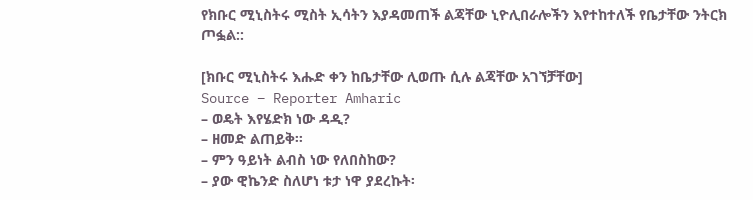የክቡር ሚኒስትሩ ሚስት ኢሳትን እያዳመጠች ልጃቸው ኒዮሊበራሎችን እየተከተለች የቤታቸው ንትርክ ጦፏል::

[ክቡር ሚኒስትሩ እሑድ ቀን ከቤታቸው ሊወጡ ሲሉ ልጃቸው አገኘቻቸው]
Source – Reporter Amharic
– ወዴት እየሄድክ ነው ዳዲ?
– ዘመድ ልጠይቅ፡፡
– ምን ዓይነት ልብስ ነው የለበስከው?
– ያው ዊኬንድ ስለሆነ ቱታ ነዋ ያደረኩት፡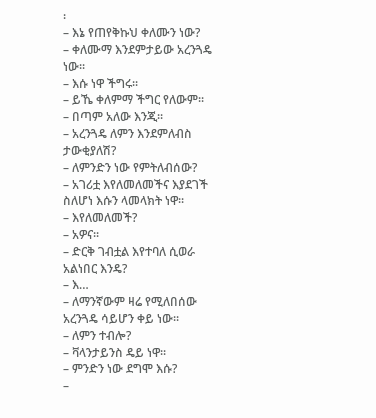፡
– እኔ የጠየቅኩህ ቀለሙን ነው?
– ቀለሙማ እንደምታይው አረንጓዴ ነው፡፡
– እሱ ነዋ ችግሩ፡፡
– ይኼ ቀለምማ ችግር የለውም፡፡
– በጣም አለው እንጂ፡፡
– አረንጓዴ ለምን እንደምለብስ ታውቂያለሽ?
– ለምንድን ነው የምትለብሰው?
– አገሪቷ እየለመለመችና እያደገች ስለሆነ እሱን ላመላክት ነዋ፡፡
– እየለመለመች?
– አዎና፡፡
– ድርቅ ገብቷል እየተባለ ሲወራ አልነበር እንዴ?
– እ…
– ለማንኛውም ዛሬ የሚለበሰው አረንጓዴ ሳይሆን ቀይ ነው፡፡
– ለምን ተብሎ?
– ቫላንታይንስ ዴይ ነዋ፡፡
– ምንድን ነው ደግሞ እሱ?
–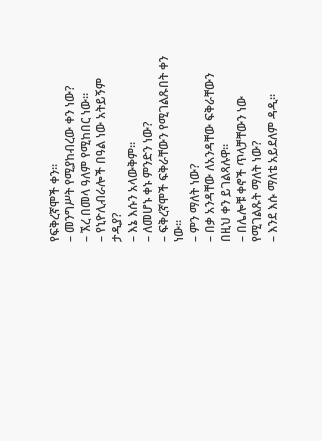የፍቅረኛሞች ቀን፡፡
– መንግሥት የሚያከብረው ቀን ነው?
– ኧረ በመላ ዓለም የሚከበር ነው፡፡
– የኒዮሊብራሎች በዓል ነው አትይኝም ታዲያ?
– እኔ እሱን አላውቅም፡፡
– ለመሆኑ ቀኑ ምንድን ነው?
– ፍቅረኛሞች ፍቅራቸውን የሚገልጹበት ቀን ነው፡፡
– ምን ማለት ነው?
– በቃ አንዳቸው ለአንዳቸው ፍቅራቸውን በዚህ ቀን ይገልጻሉዋ፡፡
– በሌሎቹ ቀኖች ጥላቻቸውን ነው የሚገልጹት ማለት ነው?
– እንደ እሱ ማለቴ አይደለም ዳዲ፡፡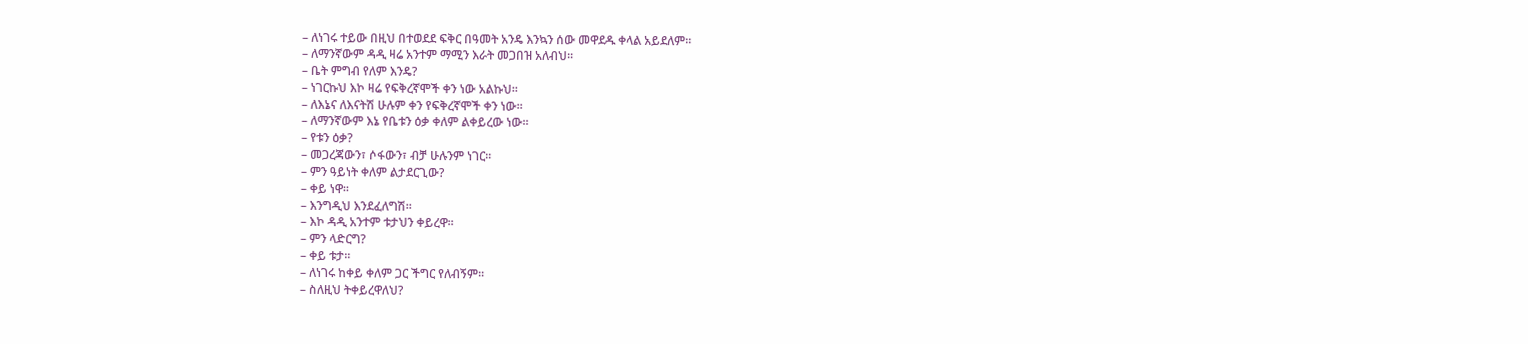– ለነገሩ ተይው በዚህ በተወደደ ፍቅር በዓመት አንዴ እንኳን ሰው መዋደዱ ቀላል አይደለም፡፡
– ለማንኛውም ዳዲ ዛሬ አንተም ማሚን እራት መጋበዝ አለብህ፡፡
– ቤት ምግብ የለም እንዴ?
– ነገርኩህ እኮ ዛሬ የፍቅረኛሞች ቀን ነው አልኩህ፡፡
– ለእኔና ለእናትሽ ሁሉም ቀን የፍቅረኛሞች ቀን ነው፡፡
– ለማንኛውም እኔ የቤቱን ዕቃ ቀለም ልቀይረው ነው፡፡
– የቱን ዕቃ?
– መጋረጃውን፣ ሶፋውን፣ ብቻ ሁሉንም ነገር፡፡
– ምን ዓይነት ቀለም ልታደርጊው?
– ቀይ ነዋ፡፡
– እንግዲህ እንደፈለግሽ፡፡
– እኮ ዳዲ አንተም ቱታህን ቀይረዋ፡፡
– ምን ላድርግ?
– ቀይ ቱታ፡፡
– ለነገሩ ከቀይ ቀለም ጋር ችግር የለብኝም፡፡
– ስለዚህ ትቀይረዋለህ?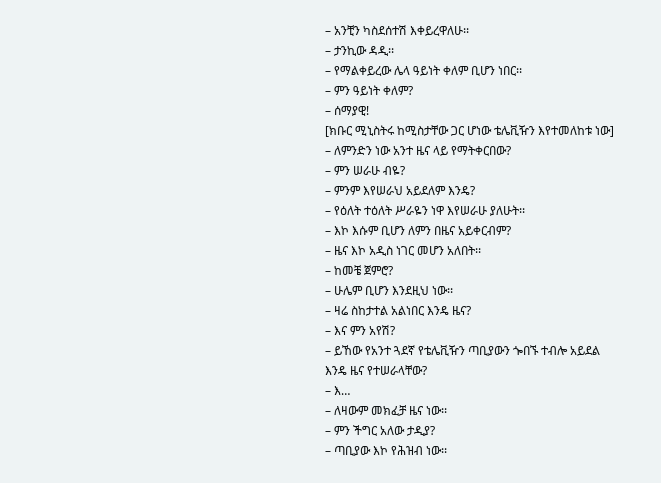– አንቺን ካስደሰተሽ እቀይረዋለሁ፡፡
– ታንኪው ዳዲ፡፡
– የማልቀይረው ሌላ ዓይነት ቀለም ቢሆን ነበር፡፡
– ምን ዓይነት ቀለም?
– ሰማያዊ!
[ክቡር ሚኒስትሩ ከሚስታቸው ጋር ሆነው ቴሌቪዥን እየተመለከቱ ነው]
– ለምንድን ነው አንተ ዜና ላይ የማትቀርበው?
– ምን ሠራሁ ብዬ?
– ምንም እየሠራህ አይደለም እንዴ?
– የዕለት ተዕለት ሥራዬን ነዋ እየሠራሁ ያለሁት፡፡
– እኮ እሱም ቢሆን ለምን በዜና አይቀርብም?
– ዜና እኮ አዲስ ነገር መሆን አለበት፡፡
– ከመቼ ጀምሮ?
– ሁሌም ቢሆን እንደዚህ ነው፡፡
– ዛሬ ስከታተል አልነበር እንዴ ዜና?
– እና ምን አየሽ?
– ይኸው የአንተ ጓደኛ የቴሌቪዥን ጣቢያውን ጐበኙ ተብሎ አይደል እንዴ ዜና የተሠራላቸው?
– እ…
– ለዛውም መክፈቻ ዜና ነው፡፡
– ምን ችግር አለው ታዲያ?
– ጣቢያው እኮ የሕዝብ ነው፡፡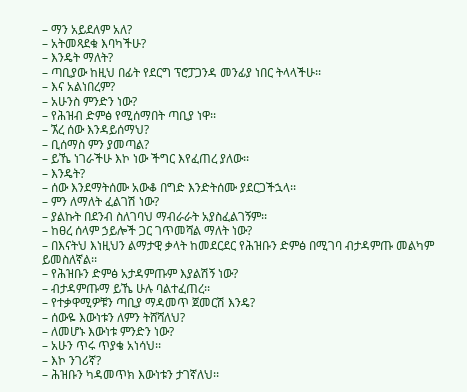– ማን አይደለም አለ?
– አትመጻደቁ እባካችሁ?
– እንዴት ማለት?
– ጣቢያው ከዚህ በፊት የደርግ ፕሮፓጋንዳ መንፊያ ነበር ትላላችሁ፡፡
– እና አልነበረም?
– አሁንስ ምንድን ነው?
– የሕዝብ ድምፅ የሚሰማበት ጣቢያ ነዋ፡፡
– ኧረ ሰው እንዳይሰማህ?
– ቢሰማስ ምን ያመጣል?
– ይኼ ነገራችሁ እኮ ነው ችግር እየፈጠረ ያለው፡፡
– እንዴት?
– ሰው እንደማትሰሙ አውቆ በግድ እንድትሰሙ ያደርጋችኋላ፡፡
– ምን ለማለት ፈልገሽ ነው?
– ያልኩት በደንብ ስለገባህ ማብራራት አያስፈልገኝም፡፡
– ከፀረ ሰላም ኃይሎች ጋር ገጥመሻል ማለት ነው?
– በእናትህ እነዚህን ልማታዊ ቃላት ከመደርደር የሕዝቡን ድምፅ በሚገባ ብታዳምጡ መልካም ይመስለኛል፡፡
– የሕዝቡን ድምፅ አታዳምጡም እያልሽኝ ነው?
– ብታዳምጡማ ይኼ ሁሉ ባልተፈጠረ፡፡
– የተቃዋሚዎቹን ጣቢያ ማዳመጥ ጀመርሽ እንዴ?
– ሰውዬ እውነቱን ለምን ትሸሻለህ?
– ለመሆኑ እውነቱ ምንድን ነው?
– አሁን ጥሩ ጥያቄ አነሳህ፡፡
– እኮ ንገሪኛ?
– ሕዝቡን ካዳመጥክ እውነቱን ታገኛለህ፡፡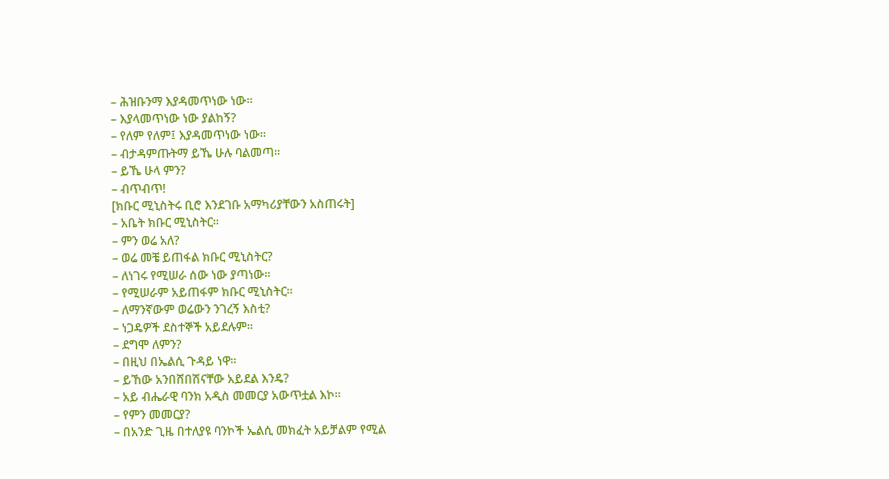– ሕዝቡንማ እያዳመጥነው ነው፡፡
– እያላመጥነው ነው ያልከኝ?
– የለም የለም፤ እያዳመጥነው ነው፡፡
– ብታዳምጡትማ ይኼ ሁሉ ባልመጣ፡፡
– ይኼ ሁላ ምን?
– ብጥብጥ!
[ክቡር ሚኒስትሩ ቢሮ እንደገቡ አማካሪያቸውን አስጠሩት]
– አቤት ክቡር ሚኒስትር፡፡
– ምን ወሬ አለ?
– ወሬ መቼ ይጠፋል ክቡር ሚኒስትር?
– ለነገሩ የሚሠራ ሰው ነው ያጣነው፡፡
– የሚሠራም አይጠፋም ክቡር ሚኒስትር፡፡
– ለማንኛውም ወሬውን ንገረኝ እስቲ?
– ነጋዴዎች ደስተኞች አይደሉም፡፡
– ደግሞ ለምን?
– በዚህ በኤልሲ ጉዳይ ነዋ፡፡
– ይኸው አንበሸበሽናቸው አይደል እንዴ?
– አይ ብሔራዊ ባንክ አዲስ መመርያ አውጥቷል እኮ፡፡
– የምን መመርያ?
– በአንድ ጊዜ በተለያዩ ባንኮች ኤልሲ መክፈት አይቻልም የሚል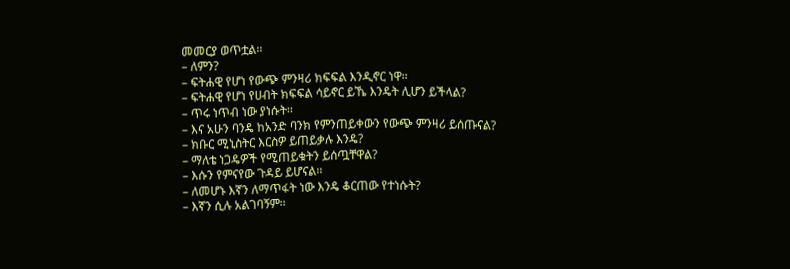መመርያ ወጥቷል፡፡
– ለምን?
– ፍትሐዊ የሆነ የውጭ ምንዛሪ ክፍፍል እንዲኖር ነዋ፡፡
– ፍትሐዊ የሆነ የሀብት ክፍፍል ሳይኖር ይኼ እንዴት ሊሆን ይችላል?
– ጥሩ ነጥብ ነው ያነሱት፡፡
– እና አሁን ባንዴ ከአንድ ባንክ የምንጠይቀውን የውጭ ምንዛሪ ይሰጡናል?
– ክቡር ሚኒስትር እርስዎ ይጠይቃሉ እንዴ?
– ማለቴ ነጋዴዎች የሚጠይቁትን ይሰጧቸዋል?
– እሱን የምናየው ጉዳይ ይሆናል፡፡
– ለመሆኑ እኛን ለማጥፋት ነው እንዴ ቆርጠው የተነሱት?
– እኛን ሲሉ አልገባኝም፡፡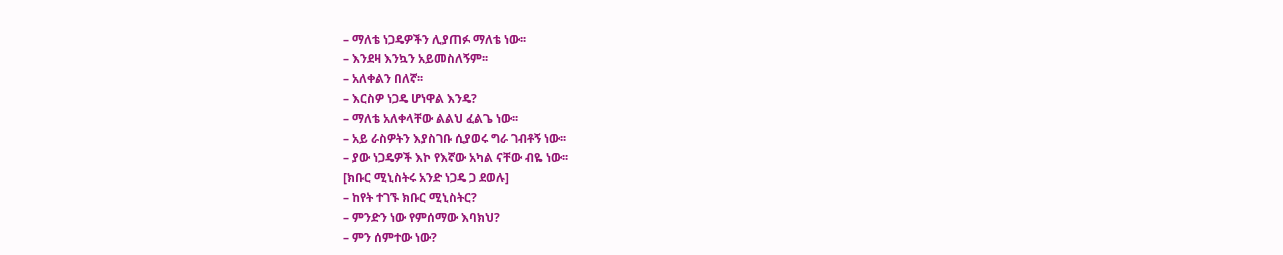– ማለቴ ነጋዴዎችን ሊያጠፉ ማለቴ ነው፡፡
– እንደዛ እንኳን አይመስለኝም፡፡
– አለቀልን በለኛ፡፡
– እርስዎ ነጋዴ ሆነዋል እንዴ?
– ማለቴ አለቀላቸው ልልህ ፈልጌ ነው፡፡
– አይ ራስዎትን እያስገቡ ሲያወሩ ግራ ገብቶኝ ነው፡፡
– ያው ነጋዴዎች እኮ የእኛው አካል ናቸው ብዬ ነው፡፡
[ክቡር ሚኒስትሩ አንድ ነጋዴ ጋ ደወሉ]
– ከየት ተገኙ ክቡር ሚኒስትር?
– ምንድን ነው የምሰማው እባክህ?
– ምን ሰምተው ነው?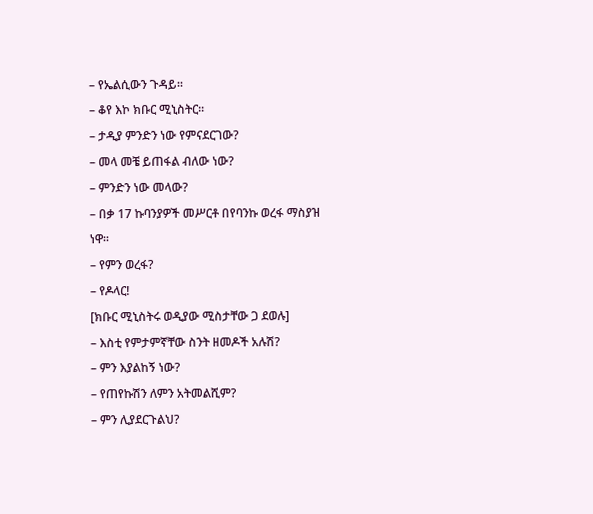– የኤልሲውን ጉዳይ፡፡
– ቆየ እኮ ክቡር ሚኒስትር፡፡
– ታዲያ ምንድን ነው የምናደርገው?
– መላ መቼ ይጠፋል ብለው ነው?
– ምንድን ነው መላው?
– በቃ 17 ኩባንያዎች መሥርቶ በየባንኩ ወረፋ ማስያዝ ነዋ፡፡
– የምን ወረፋ?
– የዶላር!
[ክቡር ሚኒስትሩ ወዲያው ሚስታቸው ጋ ደወሉ]
– እስቲ የምታምኛቸው ስንት ዘመዶች አሉሽ?
– ምን እያልከኝ ነው?
– የጠየኩሽን ለምን አትመልሺም?
– ምን ሊያደርጉልህ?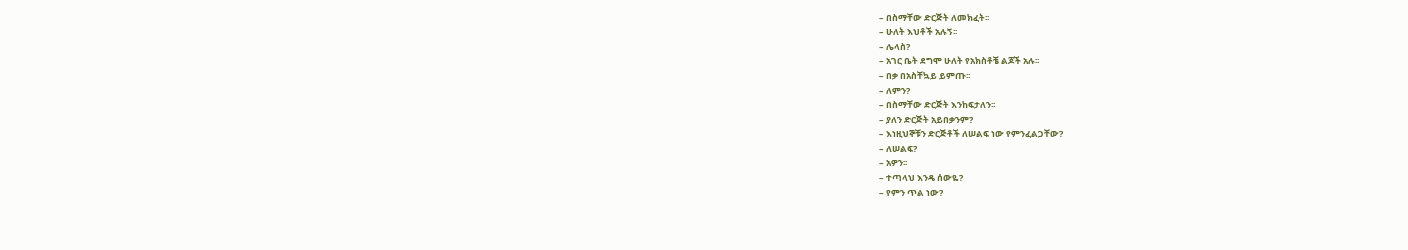– በስማቸው ድርጅት ለመክፈት፡፡
– ሁለት እህቶች አሉኝ፡፡
– ሌላስ?
– አገር ቤት ደግሞ ሁለት የአክስቶቼ ልጆች አሉ፡፡
– በቃ በአስቸኳይ ይምጡ፡፡
– ለምን?
– በስማቸው ድርጅት እንከፍታለን፡፡
– ያለን ድርጅት አይበቃንም?
– እነዚህኞቹን ድርጅቶች ለሠልፍ ነው የምንፈልጋቸው?
– ለሠልፍ?
– አዎን፡፡
– ተጣላህ እንዴ ሰውዬ?
– የምን ጥል ነው?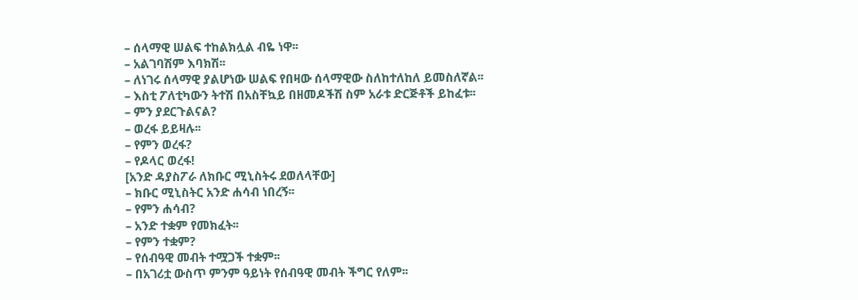– ሰላማዊ ሠልፍ ተከልክሏል ብዬ ነዋ፡፡
– አልገባሽም እባክሽ፡፡
– ለነገሩ ሰላማዊ ያልሆነው ሠልፍ የበዛው ሰላማዊው ስለከተለከለ ይመስለኛል፡፡
– እስቲ ፖለቲካውን ትተሽ በአስቸኳይ በዘመዶችሽ ስም አራቱ ድርጅቶች ይከፈቱ፡፡
– ምን ያደርጉልናል?
– ወረፋ ይይዛሉ፡፡
– የምን ወረፋ?
– የዶላር ወረፋ!
[አንድ ዳያስፖራ ለክቡር ሚኒስትሩ ደወለላቸው]
– ክቡር ሚኒስትር አንድ ሐሳብ ነበረኝ፡፡
– የምን ሐሳብ?
– አንድ ተቋም የመክፈት፡፡
– የምን ተቋም?
– የሰብዓዊ መብት ተሟጋች ተቋም፡፡
– በአገሪቷ ውስጥ ምንም ዓይነት የሰብዓዊ መብት ችግር የለም፡፡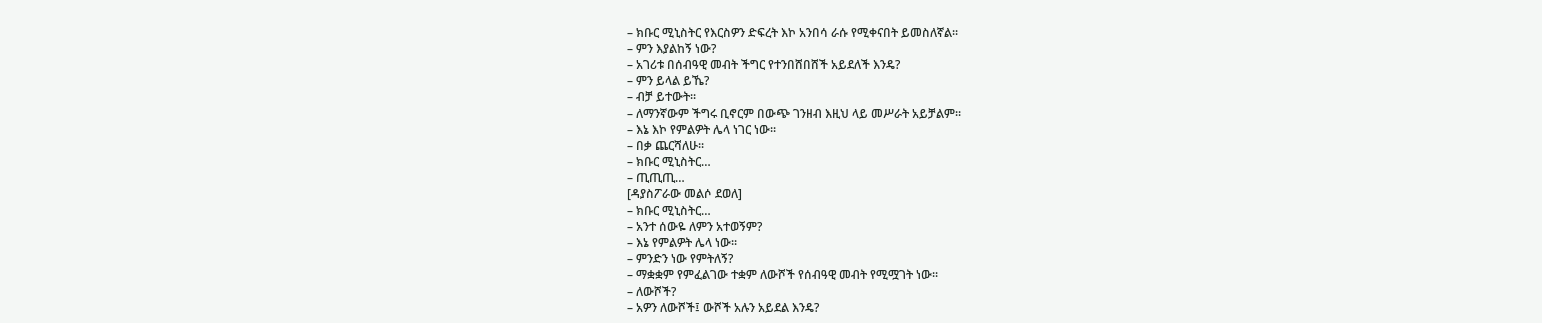– ክቡር ሚኒስትር የእርስዎን ድፍረት እኮ አንበሳ ራሱ የሚቀናበት ይመስለኛል፡፡
– ምን እያልከኝ ነው?
– አገሪቱ በሰብዓዊ መብት ችግር የተንበሸበሸች አይደለች እንዴ?
– ምን ይላል ይኼ?
– ብቻ ይተውት፡፡
– ለማንኛውም ችግሩ ቢኖርም በውጭ ገንዘብ እዚህ ላይ መሥራት አይቻልም፡፡
– እኔ እኮ የምልዎት ሌላ ነገር ነው፡፡
– በቃ ጨርሻለሁ፡፡
– ክቡር ሚኒስትር…
– ጢጢጢ…
[ዳያስፖራው መልሶ ደወለ]
– ክቡር ሚኒስትር…
– አንተ ሰውዬ ለምን አተወኝም?
– እኔ የምልዎት ሌላ ነው፡፡
– ምንድን ነው የምትለኝ?
– ማቋቋም የምፈልገው ተቋም ለውሾች የሰብዓዊ መብት የሚሟገት ነው፡፡
– ለውሾች?
– አዎን ለውሾች፤ ውሾች አሉን አይደል እንዴ?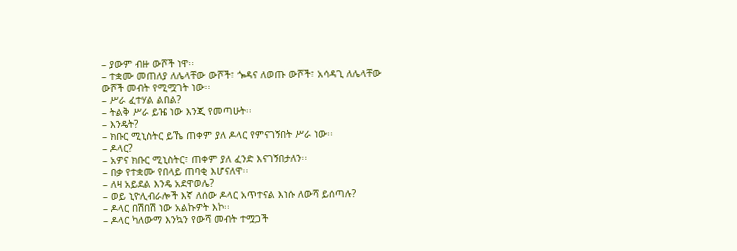– ያውም ብዙ ውሾች ነዋ፡፡
– ተቋሙ መጠለያ ለሌላቸው ውሾች፣ ጐዳና ለወጡ ውሾች፣ አሳዳጊ ለሌላቸው ውሾች መብት የሚሟገት ነው፡፡
– ሥራ ፈተሃል ልበል?
– ትልቅ ሥራ ይዤ ነው እንጂ የመጣሁት፡፡
– እንዴት?
– ክቡር ሚኒስትር ይኼ ጠቀም ያለ ዶላር የምናገኝበት ሥራ ነው፡፡
– ዶላር?
– አዎና ክቡር ሚኒስትር፣ ጠቀም ያለ ፈንድ እናገኝበታለን፡፡
– በቃ የተቋሙ የበላይ ጠባቂ እሆናለዋ፡፡
– ለዛ አይደል እንዴ አደዋወሌ?
– ወይ ኒዮሊብራሎች እኛ ለሰው ዶላር አጥተናል እነሱ ለውሻ ይሰጣሉ?
– ዶላር በሽበሽ ነው አልኩዎት እኮ፡፡
– ዶላር ካለውማ እንኳን የውሻ መብት ተሟጋች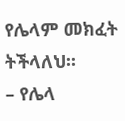የሌላም መክፈት ትችላለህ፡፡
– የሌላ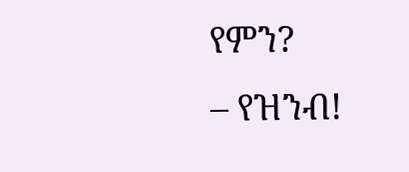የምን?
– የዝንብ!